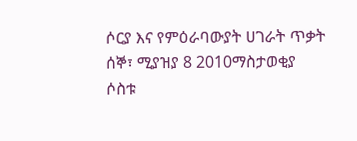ሶርያ እና የምዕራባውያት ሀገራት ጥቃት
ሰኞ፣ ሚያዝያ 8 2010ማስታወቂያ
ሶስቱ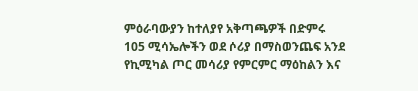ምዕራባውያን ከተለያየ አቅጣጫዎች በድምሩ 105 ሚሳኤሎችን ወደ ሶሪያ በማስወንጨፍ አንደ የኪሚካል ጦር መሳሪያ የምርምር ማዕከልን እና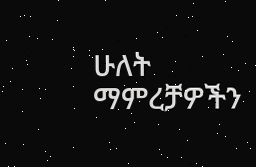ሁለት ማምረቻዎችን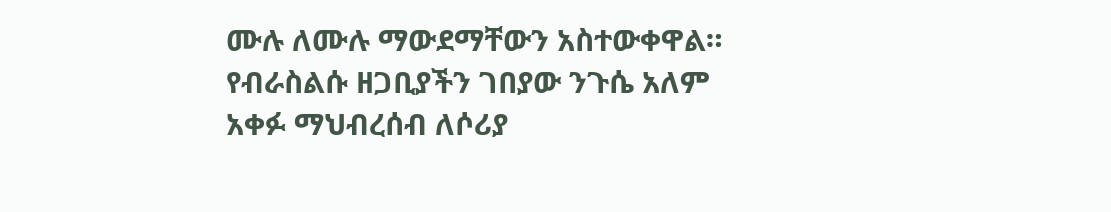ሙሉ ለሙሉ ማውደማቸውን አስተውቀዋል። የብራስልሱ ዘጋቢያችን ገበያው ንጉሴ አለም አቀፉ ማህብረሰብ ለሶሪያ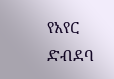የአየር ድብደባ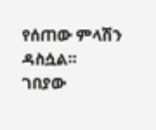የሰጠው ምላሽን ዳስሷል።
ገበያው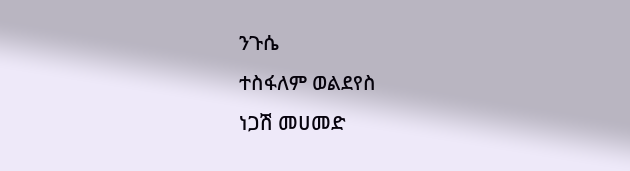ንጉሴ
ተስፋለም ወልደየስ
ነጋሽ መሀመድ